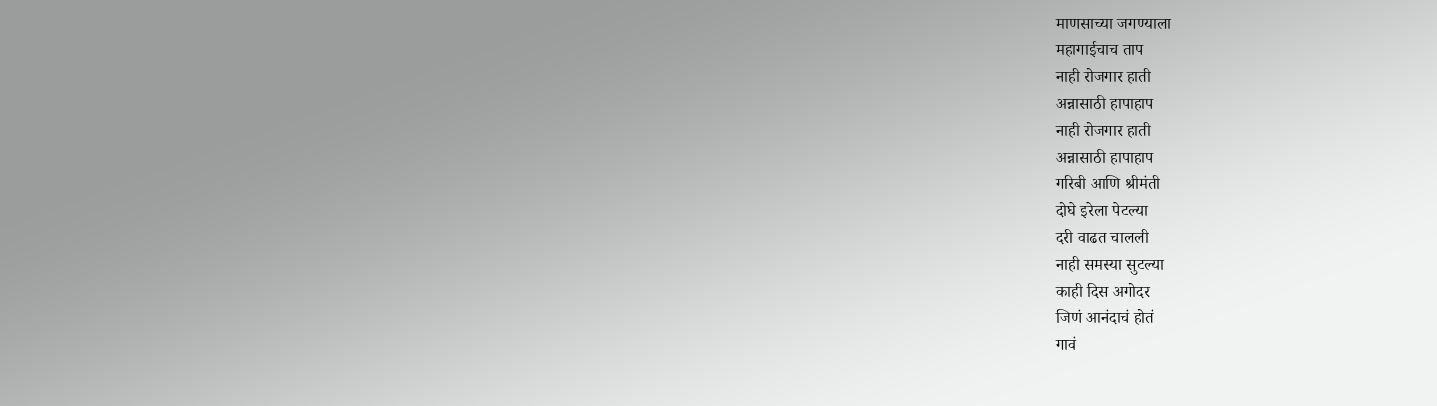माणसाच्या जगण्याला
महागाईचाच ताप
नाही रोजगार हाती
अन्नासाठी हापाहाप
नाही रोजगार हाती
अन्नासाठी हापाहाप
गरिबी आणि श्रीमंती
दोघे इरेला पेटल्या
दरी वाढत चालली
नाही समस्या सुटल्या
काही दिस अगोदर
जिणं आनंदाचं होतं
गावं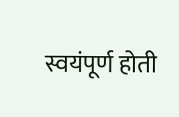स्वयंपूर्ण होती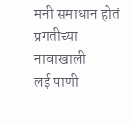मनी समाधान होतं
प्रगतीच्या नावाखाली
लई पाणी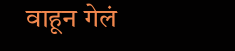वाहून गेलं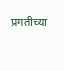प्रगतीच्या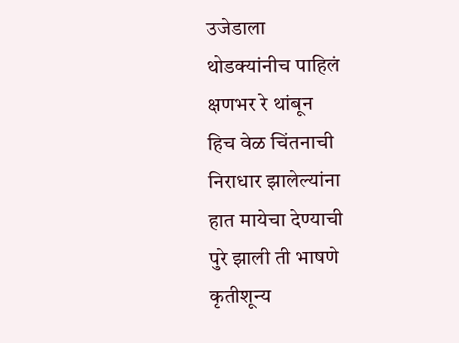उजेडाला
थोडक्यांनीच पाहिलं
क्षणभर रे थांबून
हिच वेळ चिंतनाची
निराधार झालेल्यांना
हात मायेचा देण्याची
पुरे झाली ती भाषणे
कृतीशून्य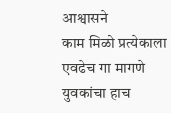आश्वासने
काम मिळो प्रत्येकाला
एवढेच गा मागणे
युवकांचा हाच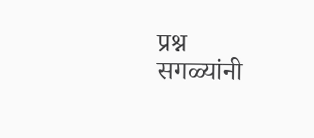प्रश्न
सगळ्यांनी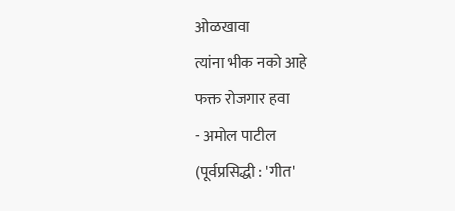ओळखावा
त्यांना भीक नको आहे
फक्त रोजगार हवा
- अमोल पाटील
(पूर्वप्रसिद्धी : 'गीत'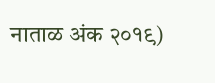नाताळ अंक २०१९)